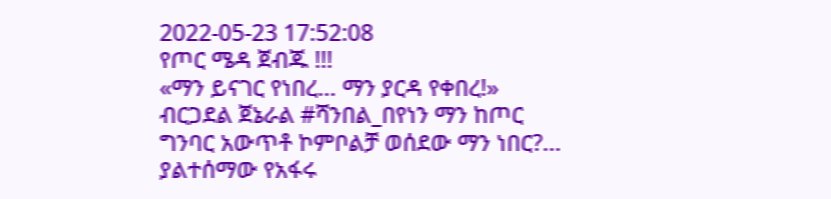2022-05-23 17:52:08
የጦር ሜዳ ጀብጁ !!!
«ማን ይናገር የነበረ… ማን ያርዳ የቀበረ!»
ብርጋደል ጀኔራል #ሻንበል_በየነን ማን ከጦር ግንባር አውጥቶ ኮምቦልቻ ወሰደው ማን ነበር?… ያልተሰማው የአፋሩ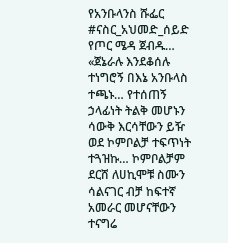የአንቡላንስ ሹፌር #ናስር_አህመድ_ሰይድ የጦር ሜዳ ጀብዱ…
«ጀኔራሉ እንደቆሰሉ ተነግሮኝ በእኔ አንቡላስ ተጫኑ… የተሰጠኝ ኃላፊነት ትልቅ መሆኑን ሳውቅ እርሳቸውን ይዥ ወደ ኮምቦልቻ ተፍጥነት ተጓዝኩ… ኮምቦልቻም ደርሸ ለሀኪሞቹ ስሙን ሳልናገር ብቻ ከፍተኛ አመራር መሆናቸውን ተናግሬ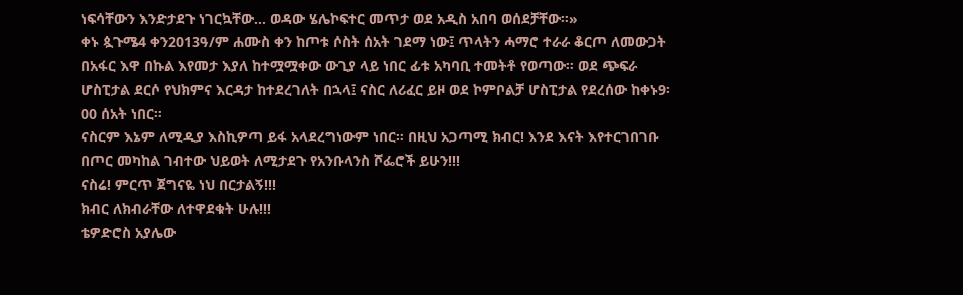ነፍሳቸውን እንድታደጉ ነገርኳቸው… ወዳው ሄሌኮፍተር መጥታ ወደ አዲስ አበባ ወሰደቻቸው።»
ቀኑ ጷጉሜ4 ቀን2013ዓ/ም ሐሙስ ቀን ከጦቱ ሶስት ሰአት ገደማ ነው፤ ጥላትን ሓማሮ ተራራ ቆርጦ ለመውጋት በአፋር እዋ በኩል እየመታ እያለ ከተሟሟቀው ውጊያ ላይ ነበር ፊቱ አካባቢ ተመትቶ የወጣው። ወደ ጭፍራ ሆስፒታል ደርሶ የህክምና እርዳታ ከተደረገለት በኋላ፤ ናስር ለሪፈር ይዞ ወደ ኮምቦልቻ ሆስፒታል የደረሰው ከቀኑ9፡00 ሰአት ነበር።
ናስርም እኔም ለሚዲያ እስኪዎጣ ይፋ አላደረግነውም ነበር። በዚህ አጋጣሚ ክብር! እንደ እናት እየተርገበገቡ በጦር መካከል ገብተው ህይወት ለሚታደጉ የአንቡላንስ ሾፌሮች ይሁን!!!
ናስሬ! ምርጥ ጀግናዬ ነህ በርታልኝ!!!
ክብር ለክብራቸው ለተዋደቁት ሁሉ!!!
ቴዎድሮስ አያሌው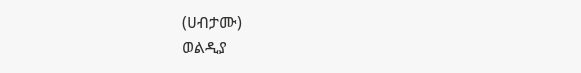(ሀብታሙ)
ወልዲያ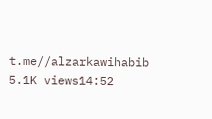t.me//alzarkawihabib
5.1K views14:52